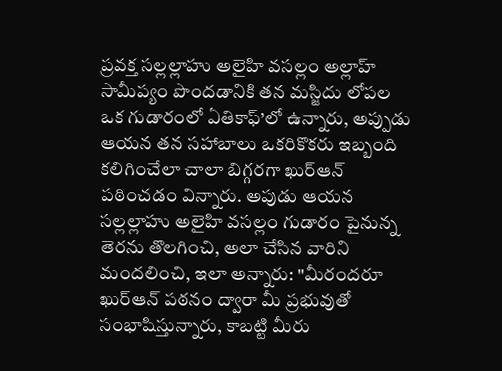ప్రవక్త సల్లల్లాహు అలైహి వసల్లం అల్లాహ్ సామీప్యం పొందడానికి తన మస్జిదు లోపల ఒక గుడారంలో ఏతికాఫ్’లో ఉన్నారు, అప్పుడు ఆయన తన సహాబాలు ఒకరికొకరు ఇబ్బంది కలిగించేలా చాలా బిగ్గరగా ఖుర్ఆన్ పఠించడం విన్నారు. అపుడు ఆయన సల్లల్లాహు అలైహి వసల్లం గుడారం పైనున్న తెరను తొలగించి, అలా చేసిన వారిని మందలించి, ఇలా అన్నారు: "మీరందరూ ఖుర్ఆన్ పఠనం ద్వారా మీ ప్రభువుతో సంభాషిస్తున్నారు, కాబట్టి మీరు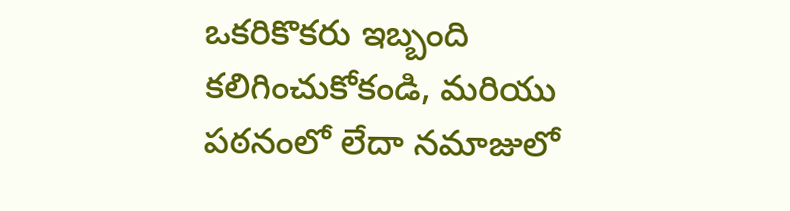ఒకరికొకరు ఇబ్బంది కలిగించుకోకండి, మరియు పఠనంలో లేదా నమాజులో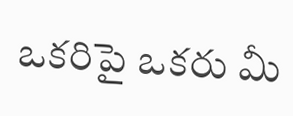ఒకరిపై ఒకరు మీ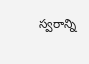స్వరాన్ని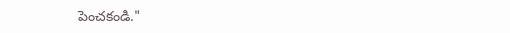పెంచకండి."